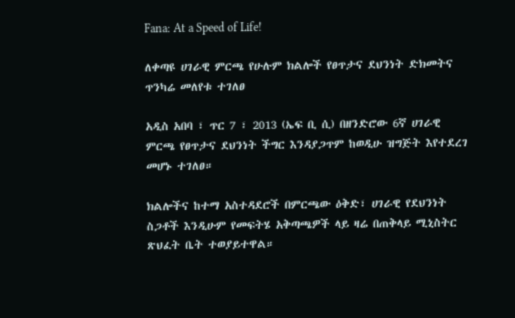Fana: At a Speed of Life!

ለቀጣዩ ሀገራዊ ምርጫ የሁሉም ክልሎች የፀጥታና ደህንነት ድክመትና ጥንካሬ መለየቱ ተገለፀ

አዲስ አበባ ፣ ጥር 7 ፣ 2013 (ኤፍ ቢ ሲ) በዘንድሮው 6ኛ ሀገራዊ ምርጫ የፀጥታና ደህንነት ችግር እንዳያጋጥም ከወዲሁ ዝግጅት እየተደረገ መሆኑ ተገለፀ።

ክልሎችና ከተማ አስተዳደሮች በምርጫው ዕቅድ፣ ሀገራዊ የደህንነት ስጋቶች እንዲሁም የመፍትሄ አቅጣጫዎች ላይ ዛሬ በጠቅላይ ሚኒስትር ጽህፈት ቤት ተወያይተዋል።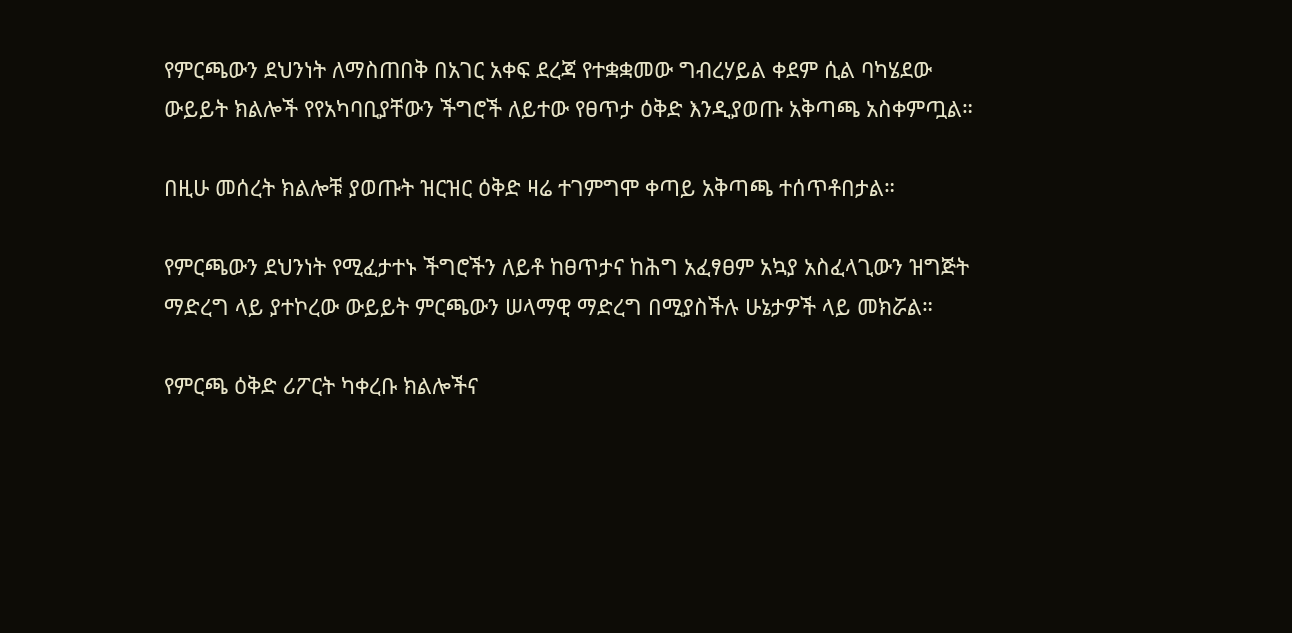የምርጫውን ደህንነት ለማስጠበቅ በአገር አቀፍ ደረጃ የተቋቋመው ግብረሃይል ቀደም ሲል ባካሄደው ውይይት ክልሎች የየአካባቢያቸውን ችግሮች ለይተው የፀጥታ ዕቅድ እንዲያወጡ አቅጣጫ አስቀምጧል።

በዚሁ መሰረት ክልሎቹ ያወጡት ዝርዝር ዕቅድ ዛሬ ተገምግሞ ቀጣይ አቅጣጫ ተሰጥቶበታል።

የምርጫውን ደህንነት የሚፈታተኑ ችግሮችን ለይቶ ከፀጥታና ከሕግ አፈፃፀም አኳያ አስፈላጊውን ዝግጅት ማድረግ ላይ ያተኮረው ውይይት ምርጫውን ሠላማዊ ማድረግ በሚያስችሉ ሁኔታዎች ላይ መክሯል።

የምርጫ ዕቅድ ሪፖርት ካቀረቡ ክልሎችና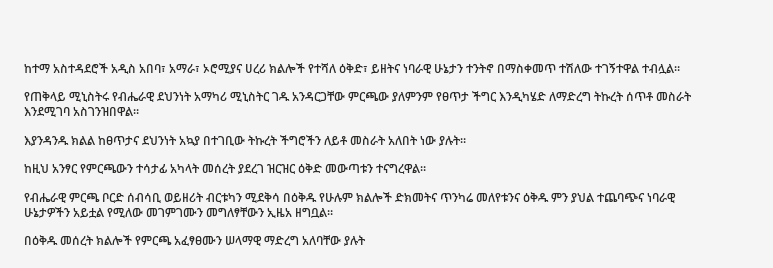ከተማ አስተዳደሮች አዲስ አበባ፣ አማራ፣ ኦሮሚያና ሀረሪ ክልሎች የተሻለ ዕቅድ፣ ይዘትና ነባራዊ ሁኔታን ተንትኖ በማስቀመጥ ተሽለው ተገኝተዋል ተብሏል።

የጠቅላይ ሚኒስትሩ የብሔራዊ ደህንነት አማካሪ ሚኒስትር ገዱ አንዳርጋቸው ምርጫው ያለምንም የፀጥታ ችግር እንዲካሄድ ለማድረግ ትኩረት ሰጥቶ መስራት እንደሚገባ አስገንዝበዋል።

እያንዳንዱ ክልል ከፀጥታና ደህንነት አኳያ በተገቢው ትኩረት ችግሮችን ለይቶ መስራት አለበት ነው ያሉት።

ከዚህ አንፃር የምርጫውን ተሳታፊ አካላት መሰረት ያደረገ ዝርዝር ዕቅድ መውጣቱን ተናግረዋል።

የብሔራዊ ምርጫ ቦርድ ሰብሳቢ ወይዘሪት ብርቱካን ሚደቅሳ በዕቅዱ የሁሉም ክልሎች ድክመትና ጥንካሬ መለየቱንና ዕቅዱ ምን ያህል ተጨባጭና ነባራዊ ሁኔታዎችን አይቷል የሚለው መገምገሙን መግለፃቸውን ኢዜአ ዘግቧል።

በዕቅዱ መሰረት ክልሎች የምርጫ አፈፃፀሙን ሠላማዊ ማድረግ አለባቸው ያሉት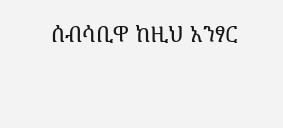ሰብሳቢዋ ከዚህ አንፃር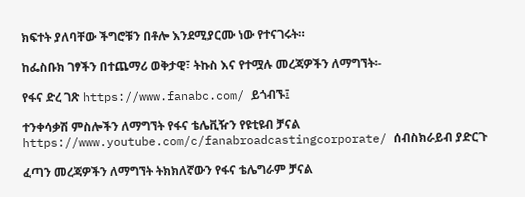ክፍተት ያለባቸው ችግሮቹን በቶሎ እንደሚያርሙ ነው የተናገሩት።

ከፌስቡክ ገፃችን በተጨማሪ ወቅታዊ፣ ትኩስ እና የተሟሉ መረጃዎችን ለማግኘት፡-

የፋና ድረ ገጽ https://www.fanabc.com/ ይጎብኙ፤

ተንቀሳቃሽ ምስሎችን ለማግኘት የፋና ቴሌቪዥን የዩቲዩብ ቻናል https://www.youtube.com/c/fanabroadcastingcorporate/ ሰብስክራይብ ያድርጉ

ፈጣን መረጃዎችን ለማግኘት ትክክለኛውን የፋና ቴሌግራም ቻናል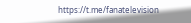https://t.me/fanatelevision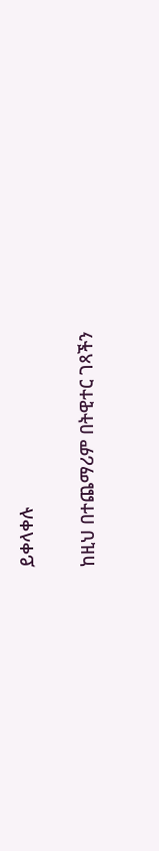ይቀላቀሉ

ከዚህ በተጨማሪም በትዊተር ገጻችን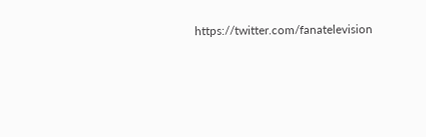https://twitter.com/fanatelevision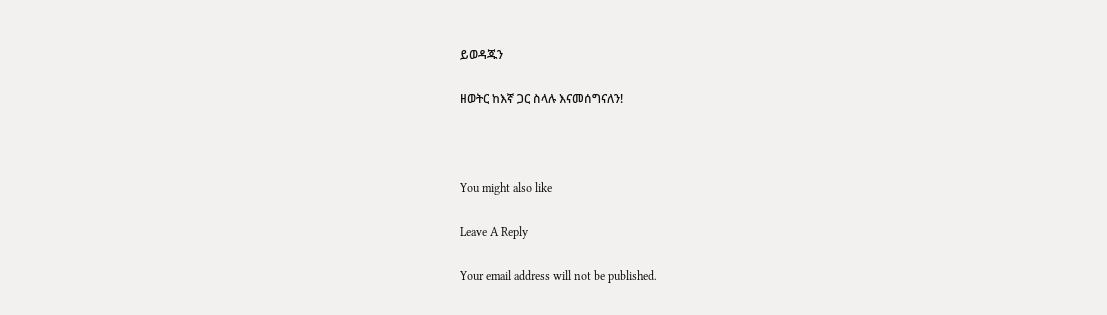ይወዳጁን

ዘወትር ከእኛ ጋር ስላሉ እናመሰግናለን!



You might also like

Leave A Reply

Your email address will not be published.